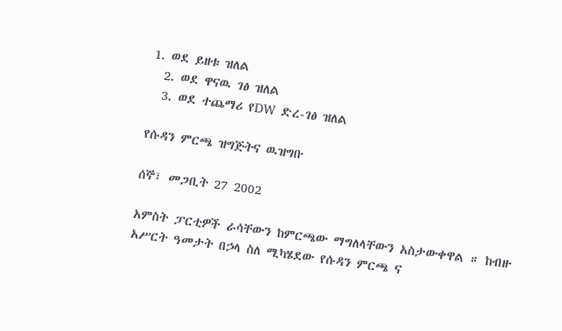1. ወደ ይዘቱ ዝለል
  2. ወደ ዋናዉ ገፅ ዝለል
  3. ወደ ተጨማሪ የDW ድረ-ገፅ ዝለል

የሱዳን ምርጫ ዝግጅትና ዉዝግቡ

ሰኞ፣ መጋቢት 27 2002

አምስት ፓርቲዎች ራሳቸውን ከምርጫው ማግለላቸውን አስታውቀዋል ። ከብዙ አሥርት ዓመታት በኃላ ስለ ሚካሄደው የሱዳን ምርጫ ና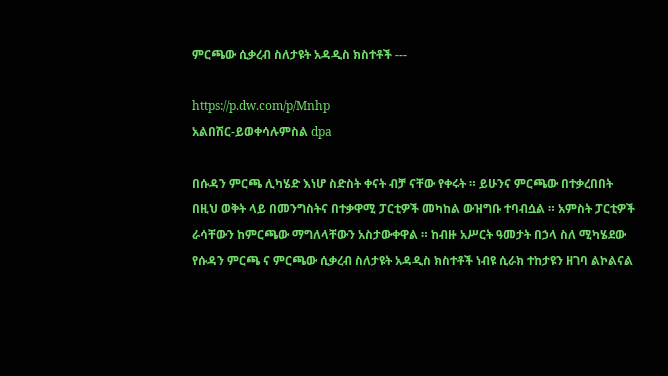ምርጫው ሲቃረብ ስለታዩት አዳዲስ ክስተቶች ---

https://p.dw.com/p/Mnhp
አልበሽር-ይወቀሳሉምስል dpa

በሱዳን ምርጫ ሊካሄድ እነሆ ስድስት ቀናት ብቻ ናቸው የቀሩት ። ይሁንና ምርጫው በተቃረበበት በዚህ ወቅት ላይ በመንግስትና በተቃዋሚ ፓርቲዎች መካከል ውዝግቡ ተባብሷል ። አምስት ፓርቲዎች ራሳቸውን ከምርጫው ማግለላቸውን አስታውቀዋል ። ከብዙ አሥርት ዓመታት በኃላ ስለ ሚካሄደው የሱዳን ምርጫ ና ምርጫው ሲቃረብ ስለታዩት አዳዲስ ክስተቶች ነብዩ ሲራክ ተከታዩን ዘገባ ልኮልናል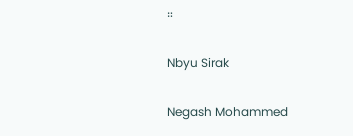።

Nbyu Sirak

Negash Mohammed